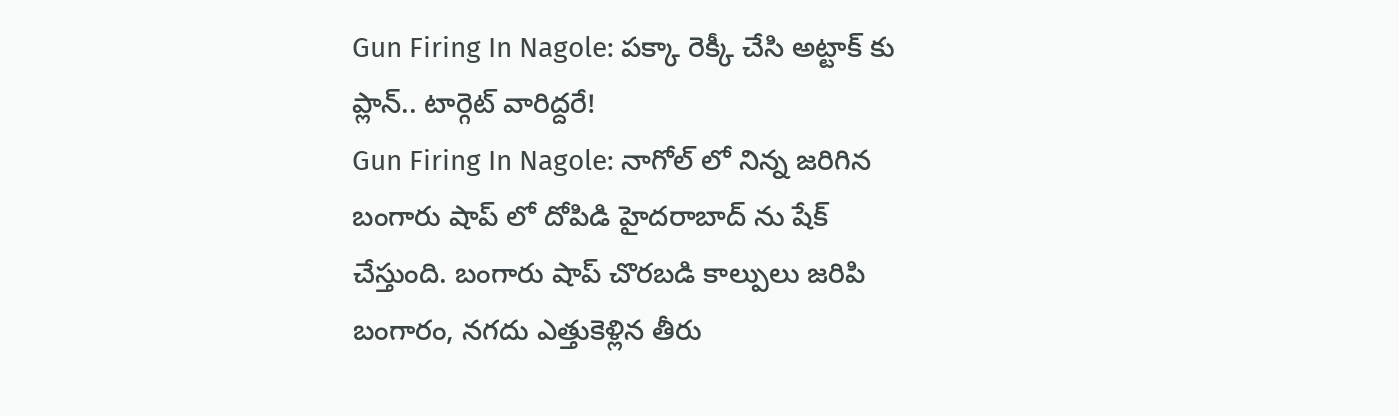Gun Firing In Nagole: పక్కా రెక్కీ చేసి అట్టాక్ కు ప్లాన్.. టార్గెట్ వారిద్దరే!
Gun Firing In Nagole: నాగోల్ లో నిన్న జరిగిన బంగారు షాప్ లో దోపిడి హైదరాబాద్ ను షేక్ చేస్తుంది. బంగారు షాప్ చొరబడి కాల్పులు జరిపి బంగారం, నగదు ఎత్తుకెళ్లిన తీరు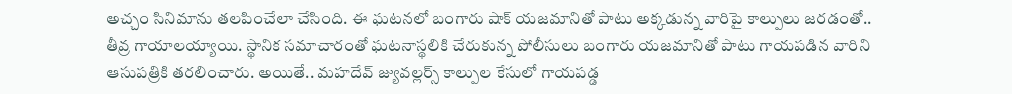అచ్చం సినిమాను తలపించేలా చేసింది. ఈ ఘటనలో బంగారు షాక్ యజమానితో పాటు అక్కడున్న వారిపై కాల్పులు జరడంతో.. తీవ్ర గాయాలయ్యాయి. స్థానిక సమాచారంతో ఘటనాస్థలికి చేరుకున్న పోలీసులు బంగారు యజమానితో పాటు గాయపడిన వారిని ఆసుపత్రికి తరలించారు. అయితే.. మహదేవ్ జ్యువల్లర్స్ కాల్పుల కేసులో గాయపడ్డ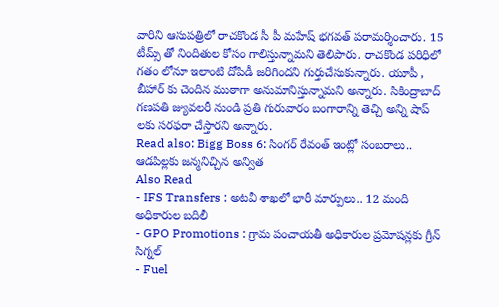వారిని ఆసుపత్రిలో రాచకొండ సీ పీ మహేష్ భగవత్ పరామర్శించారు. 15 టీమ్స్ తో నిందితుల కోసం గాలిస్తున్నామని తెలిపారు. రాచకొండ పరిధిలో గతం లోనూ ఇలాంటి దోపిడీ జరిగిందని గుర్తుచేసుకున్నారు. యూపీ , బీహార్ కు చెందిన ముఠాగా అనుమానిస్తున్నామని అన్నారు. సికింద్రాబాద్ గణపతి జ్యువలరీ నుండి ప్రతి గురువారం బంగారాన్ని తెచ్చి అన్ని షాప్ లకు సరఫరా చేస్తారని అన్నారు.
Read also: Bigg Boss 6: సింగర్ రేవంత్ ఇంట్లో సంబరాలు.. ఆడపిల్లకు జన్మనిచ్చిన అన్విత
Also Read
- IFS Transfers : అటవీ శాఖలో భారీ మార్పులు.. 12 మంది అధికారుల బదిలీ
- GPO Promotions : గ్రామ పంచాయతీ అధికారుల ప్రమోషన్లకు గ్రీన్ సిగ్నల్
- Fuel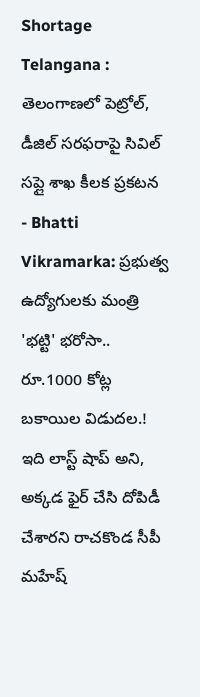Shortage Telangana : తెలంగాణలో పెట్రోల్, డీజిల్ సరఫరాపై సివిల్ సప్లై శాఖ కీలక ప్రకటన
- Bhatti Vikramarka: ప్రభుత్వ ఉద్యోగులకు మంత్రి 'భట్టి' భరోసా.. రూ.1000 కోట్ల బకాయిల విడుదల.!
ఇది లాస్ట్ షాప్ అని, అక్కడ ఫైర్ చేసి దోపిడీ చేశారని రాచకొండ సీపీ మహేష్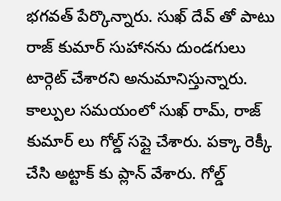భగవత్ పేర్కొన్నారు. సుఖ్ దేవ్ తో పాటు రాజ్ కుమార్ సుహానను దుండగులు టార్గెట్ చేశారని అనుమానిస్తున్నారు. కాల్పుల సమయంలో సుఖ్ రామ్, రాజ్ కుమార్ లు గోల్డ్ సప్లై చేశారు. పక్కా రెక్కీ చేసి అట్టాక్ కు ప్లాన్ వేశారు. గోల్డ్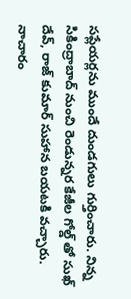సప్లేయర్లను ముందే దుండగులు గుర్తించారు. నిన్న సికింద్రాబాద్ నుంచి రెండున్నర కేజీల గోల్డ్ తో సుఖ్ దేవ్, రాజ్ కుమార్ సుహాన బయటకి వచ్చారు. నాచారం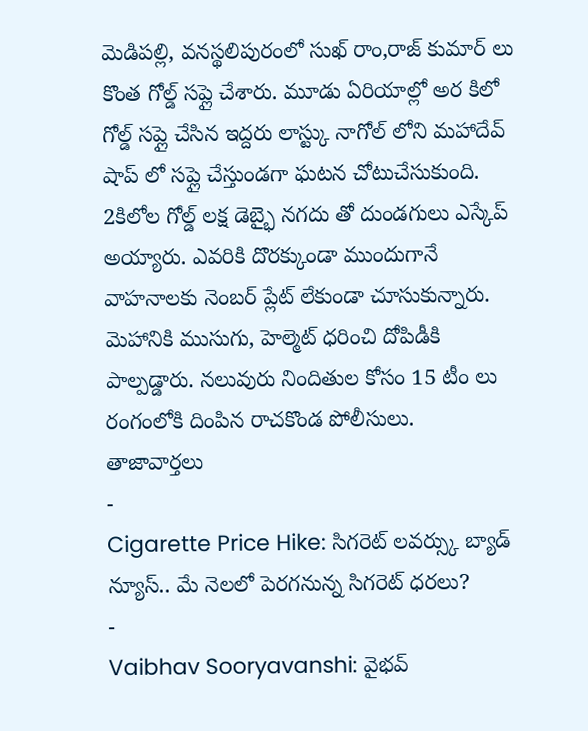మెడిపల్లి, వనస్థలిపురంలో సుఖ్ రాం,రాజ్ కుమార్ లు కొంత గోల్డ్ సప్లై చేశారు. మూడు ఏరియాల్లో అర కిలో గోల్డ్ సప్లై చేసిన ఇద్దరు లాస్ట్కు నాగోల్ లోని మహాదేవ్ షాప్ లో సప్లై చేస్తుండగా ఘటన చోటుచేసుకుంది. 2కిలోల గోల్డ్ లక్ష డెబ్భై నగదు తో దుండగులు ఎస్కేప్ అయ్యారు. ఎవరికి దొరక్కుండా ముందుగానే వాహనాలకు నెంబర్ ప్లేట్ లేకుండా చూసుకున్నారు. మెహానికి ముసుగు, హెల్మెట్ ధరించి దోపిడీకి పాల్పడ్డారు. నలువురు నిందితుల కోసం 15 టీం లు రంగంలోకి దింపిన రాచకొండ పోలీసులు.
తాజావార్తలు
-
Cigarette Price Hike: సిగరెట్ లవర్స్కు బ్యాడ్ న్యూస్.. మే నెలలో పెరగనున్న సిగరెట్ ధరలు?
-
Vaibhav Sooryavanshi: వైభవ్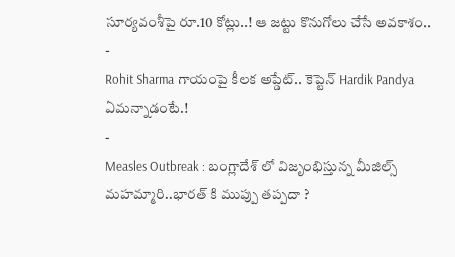సూర్యవంశీపై రూ.10 కోట్లు..! ఆ జట్టు కొనుగోలు చేసే అవకాశం..
-
Rohit Sharma గాయంపై కీలక అప్డేట్.. కెప్టెన్ Hardik Pandya ఏమన్నాడంటే.!
-
Measles Outbreak : బంగ్లాదేశ్ లో విజృంభిస్తున్న మీజిల్స్ మహమ్మారి..భారత్ కి ముప్పు తప్పదా ?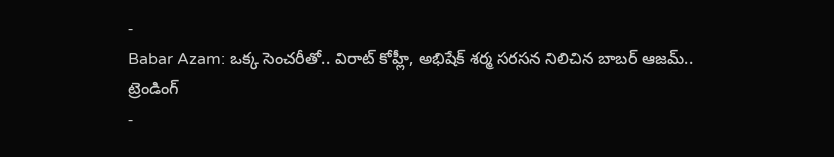-
Babar Azam: ఒక్క సెంచరీతో.. విరాట్ కోహ్లీ, అభిషేక్ శర్మ సరసన నిలిచిన బాబర్ ఆజమ్..
ట్రెండింగ్
-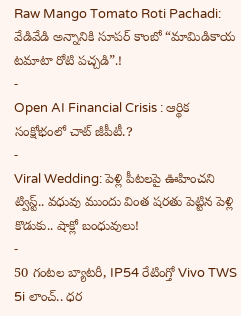Raw Mango Tomato Roti Pachadi: వేడివేడి అన్నానికి సూపర్ కాంబో “మామిడికాయ టమాటా రోటి పచ్చడి”.!
-
Open AI Financial Crisis : ఆర్థిక సంక్షోభంలో చాట్ జీపీటీ.?
-
Viral Wedding: పెళ్లి పీటలపై ఊహించని ట్విస్ట్.. వధువు ముందు వింత షరతు పెట్టిన పెళ్లి కొడుకు.. షాక్లో బంధువులు!
-
50 గంటల బ్యాటరీ, IP54 రేటింగ్తో Vivo TWS 5i లాంచ్.. ధర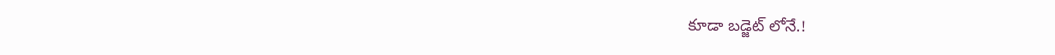కూడా బడ్జెట్ లోనే.!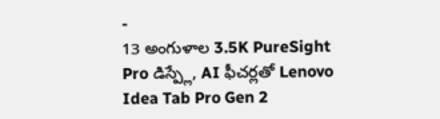-
13 అంగుళాల 3.5K PureSight Pro డిస్ప్లే, AI ఫీచర్లతో Lenovo Idea Tab Pro Gen 2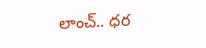లాంచ్.. ధర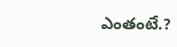ఎంతంటే.?